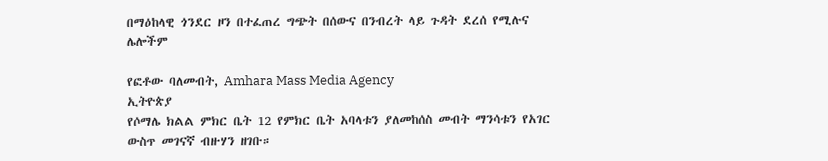በማዕከላዊ ጎንደር ዞን በተፈጠረ ግጭት በሰውና በንብረት ላይ ጉዳት ደረሰ የሚሉና ሌሎችም

የፎቶው ባለመብት, Amhara Mass Media Agency
ኢትዮጵያ
የሶማሌ ክልል ምክር ቤት 12 የምክር ቤት አባላቱን ያለመከሰስ መብት ማንሳቱን የአገር ውስጥ መገናኛ ብዙሃን ዘገቡ።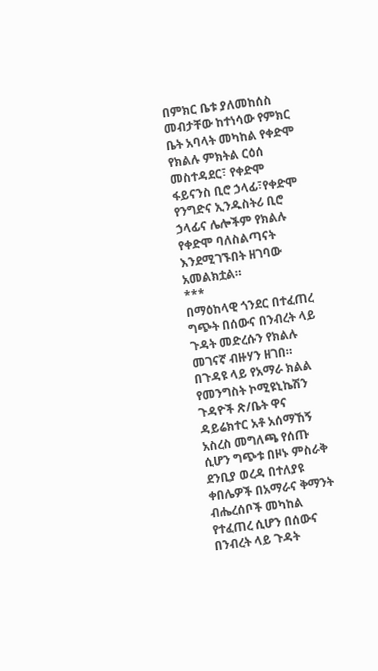በምክር ቤቱ ያለመከሰስ መብታቸው ከተነሳው የምክር ቤት አባላት መካከል የቀድሞ የክልሉ ምክትል ርዕሰ መስተዳደር፣ የቀድሞ ፋይናንስ ቢሮ ኃላፊ፣የቀድሞ የንግድና ኢንዱስትሪ ቢሮ ኃላፊና ሌሎችም የክልሉ የቀድሞ ባለስልጣናት እንደሚገኙበት ዘገባው አመልክቷል።
***
በማዕከላዊ ጎንደር በተፈጠረ ግጭት በሰውና በንብረት ላይ ጉዳት መድረሱን የክልሉ መገናኛ ብዙሃን ዘገበ።
በጉዳዩ ላይ የአማራ ክልል የመንግስት ኮሚዩኒኬሽን ጉዳዮች ጽ/ቤት ዋና ዳይሬክተር አቶ አሰማኸኝ አስረስ መግለጫ የሰጡ ሲሆን ግጭቱ በዞኑ ምስራቅ ደንቢያ ወረዳ በተለያዩ ቀበሌዎች በአማራና ቅማንት ብሔረሰቦች መካከል የተፈጠረ ሲሆን በሰውና በንብረት ላይ ጉዳት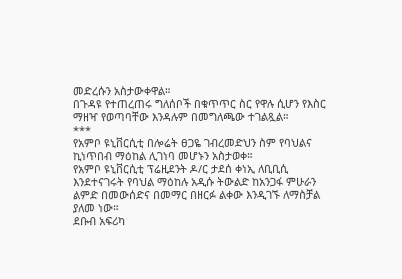መድረሱን አስታውቀዋል።
በጉዳዩ የተጠረጠሩ ግለሰቦች በቁጥጥር ስር የዋሉ ሲሆን የእስር ማዘዣ የወጣባቸው እንዳሉም በመግለጫው ተገልጿል።
***
የአምቦ ዩኒቨርሲቲ በሎሬት ፀጋዬ ገብረመድህን ስም የባህልና ኪነጥበብ ማዕከል ሊገነባ መሆኑን አስታወቀ።
የአምቦ ዩኒቨርሲቲ ፕሬዚደንት ዶ/ር ታደሰ ቀነኢ ለቢቢሲ እንደተናገሩት የባህል ማዕከሉ አዲሱ ትውልድ ከአንጋፋ ምሁራን ልምድ በመውሰድና በመማር በዘርፉ ልቀው እንዲገኙ ለማስቻል ያለመ ነው።
ደቡብ አፍሪካ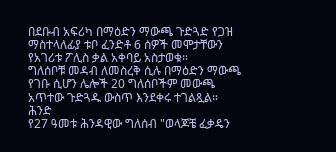በደቡብ አፍሪካ በማዕድን ማውጫ ጉድጓድ የጋዝ ማስተላለፊያ ቱቦ ፈንድቶ 6 ሰዎች መሞታቸውን የአገሪቱ ፖሊስ ቃል አቀባይ አስታወቁ።
ግለሰቦቹ መዳብ ለመስረቅ ሲሉ በማዕድን ማውጫ የገቡ ሲሆን ሌሎች 20 ግለሰቦችም መውጫ አጥተው ጉድጓዱ ውስጥ እንደቀሩ ተገልጿል።
ሕንድ
የ27 ዓመቱ ሕንዳዊው ግለሰብ "ወላጆቼ ፈቃዴን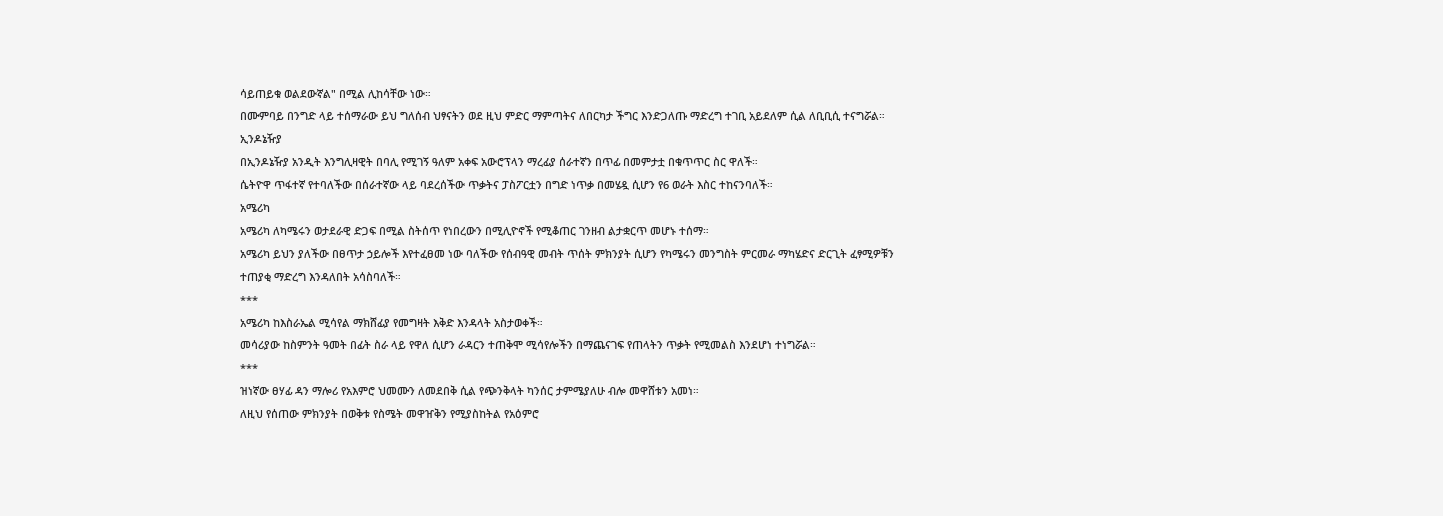ሳይጠይቁ ወልደውኛል" በሚል ሊከሳቸው ነው።
በሙምባይ በንግድ ላይ ተሰማራው ይህ ግለሰብ ህፃናትን ወደ ዚህ ምድር ማምጣትና ለበርካታ ችግር እንድጋለጡ ማድረግ ተገቢ አይደለም ሲል ለቢቢሲ ተናግሯል።
ኢንዶኔዥያ
በኢንዶኔዥያ አንዲት እንግሊዛዊት በባሊ የሚገኝ ዓለም አቀፍ አውሮፕላን ማረፊያ ሰራተኛን በጥፊ በመምታቷ በቁጥጥር ስር ዋለች።
ሴትዮዋ ጥፋተኛ የተባለችው በሰራተኛው ላይ ባደረሰችው ጥቃትና ፓስፖርቷን በግድ ነጥቃ በመሄዷ ሲሆን የ6 ወራት እስር ተከናንባለች።
አሜሪካ
አሜሪካ ለካሜሩን ወታደራዊ ድጋፍ በሚል ስትሰጥ የነበረውን በሚሊዮኖች የሚቆጠር ገንዘብ ልታቋርጥ መሆኑ ተሰማ።
አሜሪካ ይህን ያለችው በፀጥታ ኃይሎች እየተፈፀመ ነው ባለችው የሰብዓዊ መብት ጥሰት ምክንያት ሲሆን የካሜሩን መንግስት ምርመራ ማካሄድና ድርጊት ፈፃሚዎቹን ተጠያቂ ማድረግ እንዳለበት አሳስባለች።
***
አሜሪካ ከእስራኤል ሚሳየል ማክሸፊያ የመግዛት እቅድ እንዳላት አስታወቀች።
መሳሪያው ከስምንት ዓመት በፊት ስራ ላይ የዋለ ሲሆን ራዳርን ተጠቅሞ ሚሳየሎችን በማጨናገፍ የጠላትን ጥቃት የሚመልስ እንደሆነ ተነግሯል።
***
ዝነኛው ፀሃፊ ዳን ማሎሪ የአእምሮ ህመሙን ለመደበቅ ሲል የጭንቅላት ካንሰር ታምሜያለሁ ብሎ መዋሸቱን አመነ።
ለዚህ የሰጠው ምክንያት በወቅቱ የስሜት መዋዠቅን የሚያስከትል የአዕምሮ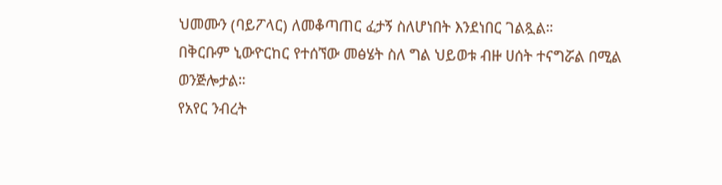ህመሙን (ባይፖላር) ለመቆጣጠር ፈታኝ ስለሆነበት እንደነበር ገልጿል።
በቅርቡም ኒውዮርከር የተሰኘው መፅሄት ስለ ግል ህይወቱ ብዙ ሀሰት ተናግሯል በሚል ወንጅሎታል።
የአየር ንብረት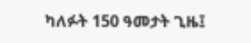ካለፉት 150 ዓመታት ጊዜ፤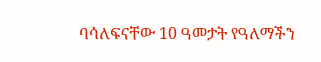ባሳለፍናቸው 10 ዓመታት የዓለማችን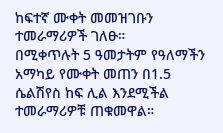ከፍተኛ ሙቀት መመዝገቡን ተመራማሪዎች ገለፁ።
በሚቀጥሉት 5 ዓመታትም የዓለማችን አማካይ የሙቀት መጠን በ1.5 ሴልሽየስ ከፍ ሊል እንደሚችል ተመራማሪዎቹ ጠቁመዋል።